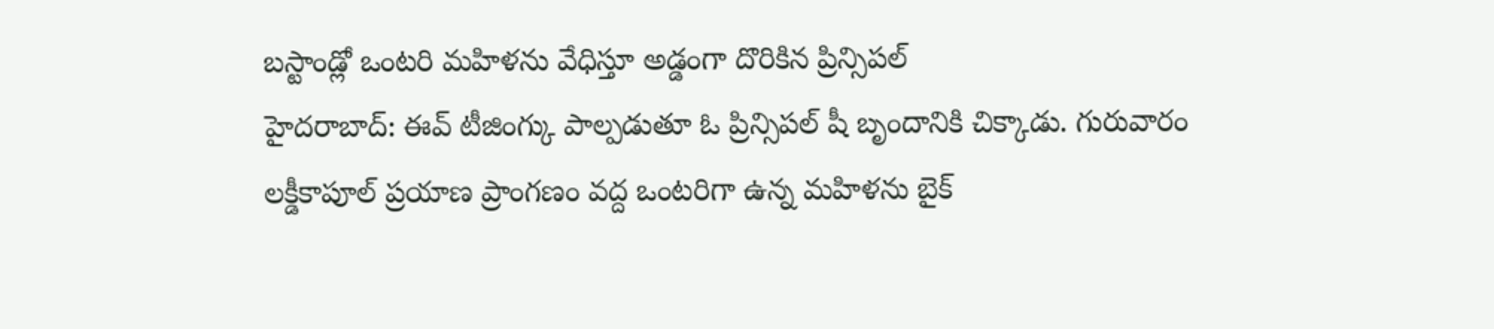బస్టాండ్లో ఒంటరి మహిళను వేధిస్తూ అడ్డంగా దొరికిన ప్రిన్సిపల్
హైదరాబాద్: ఈవ్ టీజింగ్కు పాల్పడుతూ ఓ ప్రిన్సిపల్ షీ బృందానికి చిక్కాడు. గురువారం లక్డీకాపూల్ ప్రయాణ ప్రాంగణం వద్ద ఒంటరిగా ఉన్న మహిళను బైక్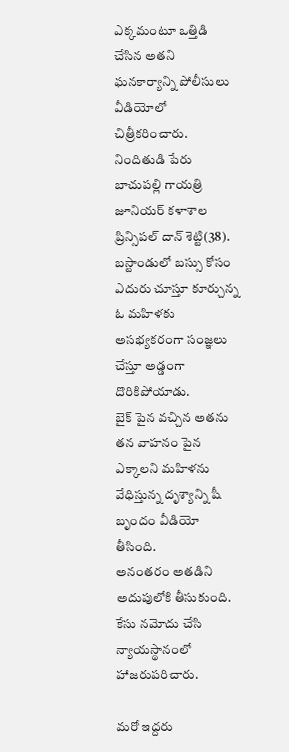ఎక్కమంటూ ఒత్తిడి చేసిన అతని ఘనకార్యాన్ని పోలీసులు వీడియోలో చిత్రీకరించారు.
నిందితుడి పేరు బాచుపల్లి గాయత్రి జూనియర్ కళాశాల ప్రిన్సిపల్ దాన్ శెట్టి(38). బస్టాండులో బస్సు కోసం ఎదురు చూస్తూ కూర్చున్న ఓ మహిళకు అసభ్యకరంగా సంజ్ఞలు చేస్తూ అడ్డంగా దొరికిపోయాడు.
బైక్ పైన వచ్చిన అతను తన వాహనం పైన ఎక్కాలని మహిళను వేధిస్తున్న దృశ్యాన్ని షీ బృందం వీడియో తీసింది.
అనంతరం అతడిని అదుపులోకి తీసుకుంది. కేసు నమోదు చేసి న్యాయస్థానంలో హాజరుపరిచారు.

మరో ఇద్దరు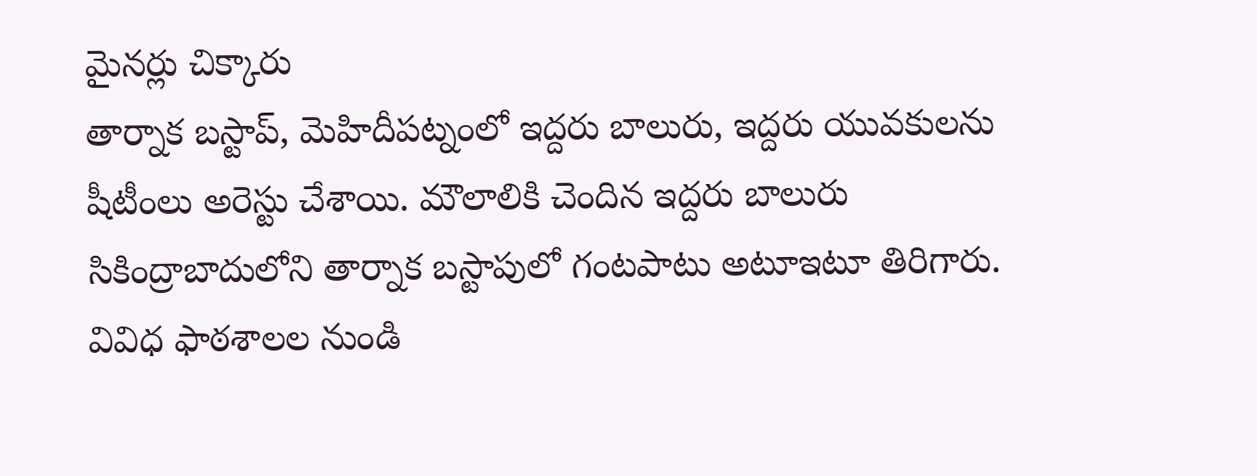మైనర్లు చిక్కారు
తార్నాక బస్టాప్, మెహిదీపట్నంలో ఇద్దరు బాలురు, ఇద్దరు యువకులను షీటీంలు అరెస్టు చేశాయి. మౌలాలికి చెందిన ఇద్దరు బాలురు సికింద్రాబాదులోని తార్నాక బస్టాపులో గంటపాటు అటూఇటూ తిరిగారు. వివిధ ఫాఠశాలల నుండి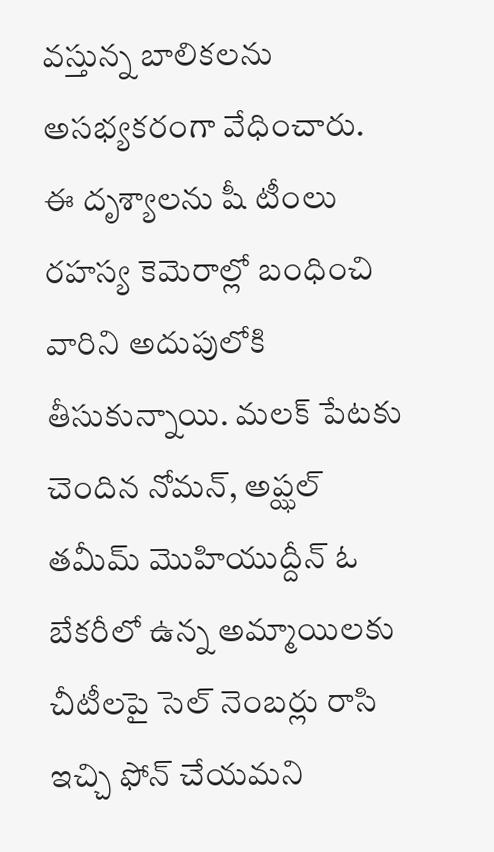వస్తున్న బాలికలను అసభ్యకరంగా వేధించారు.
ఈ దృశ్యాలను షీ టీంలు రహస్య కెమెరాల్లో బంధించి వారిని అదుపులోకి తీసుకున్నాయి. మలక్ పేటకు చెందిన నోమన్, అప్ఝల్ తమీమ్ మొహియుద్దీన్ ఓ బేకరీలో ఉన్న అమ్మాయిలకు చీటీలపై సెల్ నెంబర్లు రాసి ఇచ్చి ఫోన్ చేయమని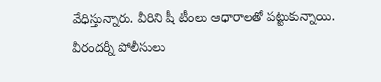వేధిస్తున్నారు. వీరిని షీ టీంలు ఆధారాలతో పట్టుకున్నాయి. వీరందర్నీ పోలీసులు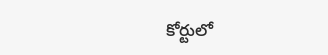కోర్టులో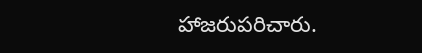హాజరుపరిచారు.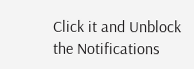Click it and Unblock the Notifications